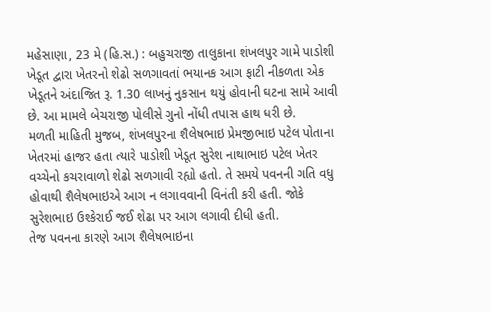મહેસાણા, 23 મે (હિ.સ.) : બહુચરાજી તાલુકાના શંખલપુર ગામે પાડોશી ખેડૂત દ્વારા ખેતરનો શેઢો સળગાવતાં ભયાનક આગ ફાટી નીકળતા એક ખેડૂતને અંદાજિત રૂ. 1.30 લાખનું નુકસાન થયું હોવાની ઘટના સામે આવી છે. આ મામલે બેચરાજી પોલીસે ગુનો નોંધી તપાસ હાથ ધરી છે.
મળતી માહિતી મુજબ, શંખલપુરના શૈલેષભાઇ પ્રેમજીભાઇ પટેલ પોતાના ખેતરમાં હાજર હતા ત્યારે પાડોશી ખેડૂત સુરેશ નાથાભાઇ પટેલ ખેતર વચ્ચેનો કચરાવાળો શેઢો સળગાવી રહ્યો હતો. તે સમયે પવનની ગતિ વધુ હોવાથી શૈલેષભાઇએ આગ ન લગાવવાની વિનંતી કરી હતી. જોકે સુરેશભાઇ ઉશ્કેરાઈ જઈ શેઢા પર આગ લગાવી દીધી હતી.
તેજ પવનના કારણે આગ શૈલેષભાઇના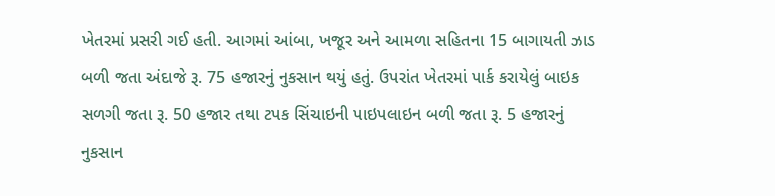ખેતરમાં પ્રસરી ગઈ હતી. આગમાં આંબા, ખજૂર અને આમળા સહિતના 15 બાગાયતી ઝાડ બળી જતા અંદાજે રૂ. 75 હજારનું નુકસાન થયું હતું. ઉપરાંત ખેતરમાં પાર્ક કરાયેલું બાઇક સળગી જતા રૂ. 50 હજાર તથા ટપક સિંચાઇની પાઇપલાઇન બળી જતા રૂ. 5 હજારનું નુકસાન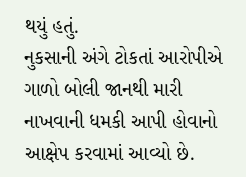થયું હતું.
નુકસાની અંગે ટોકતાં આરોપીએ ગાળો બોલી જાનથી મારી નાખવાની ધમકી આપી હોવાનો આક્ષેપ કરવામાં આવ્યો છે.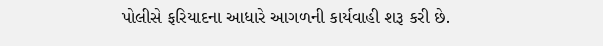પોલીસે ફરિયાદના આધારે આગળની કાર્યવાહી શરૂ કરી છે.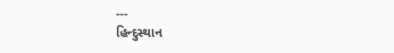---
હિન્દુસ્થાન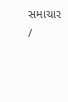સમાચાર /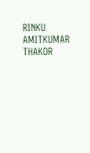RINKU AMITKUMAR THAKOR